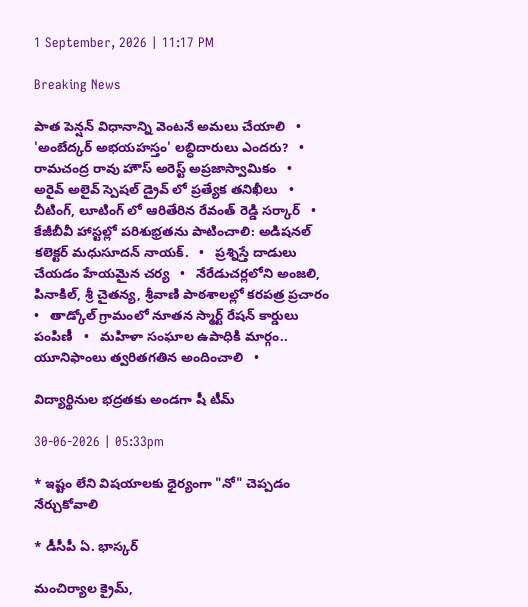1 September, 2026 | 11:17 PM

Breaking News

పాత పెన్షన్ విధానాన్ని వెంటనే అమలు చేయాలి   •   'అంబేద్కర్ అభయహస్తం' లబ్ధిదారులు ఎందరు?   •   రామచంద్ర రావు హౌస్ అరెస్ట్ అప్రజాస్వామికం   •   అరైవ్ అలైవ్ స్పెషల్ డ్రైవ్ లో ప్రత్యేక తనిఖీలు   •   చీటింగ్, లూటింగ్ లో ఆరితేరిన రేవంత్ రెడ్డి సర్కార్   •   కేజీబీవీ హాస్టల్లో పరిశుభ్రతను పాటించాలి: అడిషనల్ కలెక్టర్ మధుసూదన్ నాయక్.   •   ప్రశ్నిస్తే దాడులు చేయడం హేయమైన చర్య   •   నేరేడుచర్లలోని అంజలి, పినాకిల్, శ్రీ చైతన్య, శ్రీవాణి పాఠశాలల్లో కరపత్ర ప్రచారం   •   తాడ్కోల్ గ్రామంలో నూతన స్మార్ట్ రేషన్ కార్డులు పంపిణీ   •   మహిళా సంఘాల ఉపాధికి మార్గం.. యూనిఫాంలు త్వరితగతిన అందించాలి   •

విద్యార్థినుల భద్రతకు అండగా షీ టీమ్

30-06-2026 | 05:33pm

* ఇష్టం లేని విషయాలకు ధైర్యంగా "నో" చెప్పడం నేర్చుకోవాలి

* డీసీపీ ఏ. భాస్కర్

మంచిర్యాల క్రైమ్,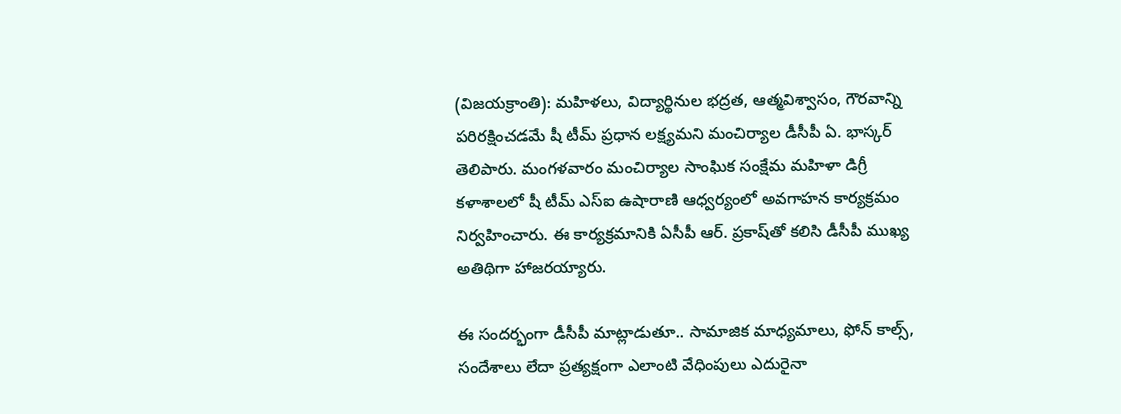(విజయక్రాంతి): మహిళలు, విద్యార్థినుల భద్రత, ఆత్మవిశ్వాసం, గౌరవాన్ని పరిరక్షించడమే షీ టీమ్ ప్రధాన లక్ష్యమని మంచిర్యాల డీసీపీ ఏ. భాస్కర్ తెలిపారు. మంగళవారం మంచిర్యాల సాంఘిక సంక్షేమ మహిళా డిగ్రీ కళాశాలలో షీ టీమ్ ఎస్‌ఐ ఉషారాణి ఆధ్వర్యంలో అవగాహన కార్యక్రమం నిర్వహించారు. ఈ కార్యక్రమానికి ఏసీపీ ఆర్. ప్రకాష్‌తో కలిసి డీసీపీ ముఖ్య అతిథిగా హాజరయ్యారు.

ఈ సందర్భంగా డీసీపీ మాట్లాడుతూ.. సామాజిక మాధ్యమాలు, ఫోన్ కాల్స్, సందేశాలు లేదా ప్రత్యక్షంగా ఎలాంటి వేధింపులు ఎదురైనా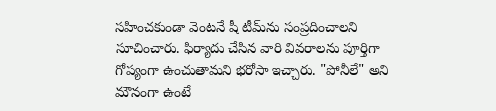సహించకుండా వెంటనే షీ టీమ్‌ను సంప్రదించాలని సూచించారు. ఫిర్యాదు చేసిన వారి వివరాలను పూర్తిగా గోప్యంగా ఉంచుతామని భరోసా ఇచ్చారు. "పోనీలే" అని మౌనంగా ఉంటే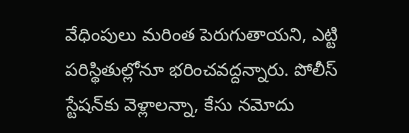వేధింపులు మరింత పెరుగుతాయని, ఎట్టి పరిస్థితుల్లోనూ భరించవద్దన్నారు. పోలీస్ స్టేషన్‌కు వెళ్లాలన్నా, కేసు నమోదు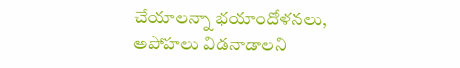చేయాలన్నా భయాందోళనలు, అపోహలు విడనాడాలని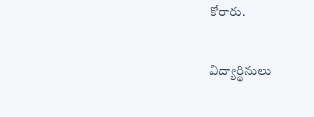కోరారు.

విద్యార్థినులు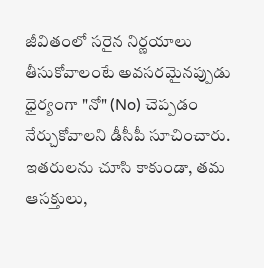జీవితంలో సరైన నిర్ణయాలు తీసుకోవాలంటే అవసరమైనప్పుడు ధైర్యంగా "నో" (No) చెప్పడం నేర్చుకోవాలని డీసీపీ సూచించారు. ఇతరులను చూసి కాకుండా, తమ ఆసక్తులు,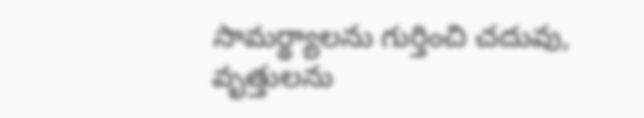సామర్థ్యాలను గుర్తించి చదువు, వృత్తులను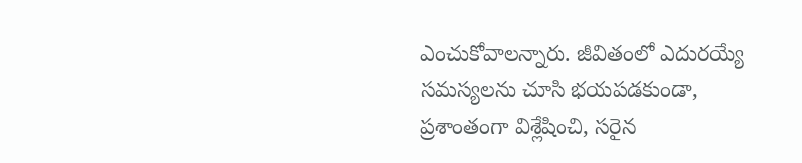ఎంచుకోవాలన్నారు. జీవితంలో ఎదురయ్యే సమస్యలను చూసి భయపడకుండా, ప్రశాంతంగా విశ్లేషించి, సరైన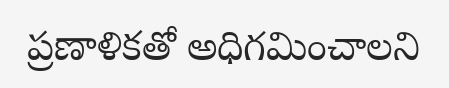ప్రణాళికతో అధిగమించాలని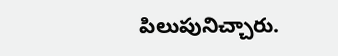పిలుపునిచ్చారు.